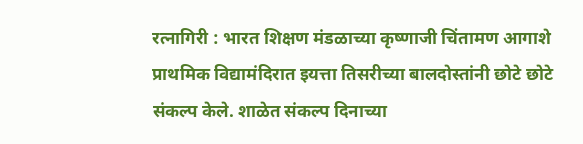रत्नागिरी : भारत शिक्षण मंडळाच्या कृष्णाजी चिंतामण आगाशे प्राथमिक विद्यामंदिरात इयत्ता तिसरीच्या बालदोस्तांनी छोटे छोटे संकल्प केले. शाळेत संकल्प दिनाच्या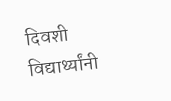दिवशी विद्यार्थ्यांनी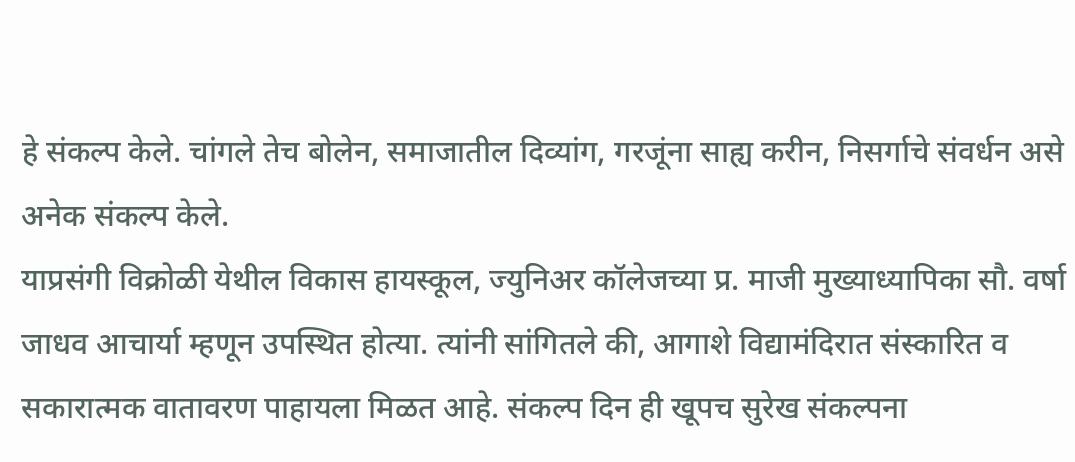हे संकल्प केले. चांगले तेच बोलेन, समाजातील दिव्यांग, गरजूंना साह्य करीन, निसर्गाचे संवर्धन असे अनेक संकल्प केले.
याप्रसंगी विक्रोळी येथील विकास हायस्कूल, ज्युनिअर कॉलेजच्या प्र. माजी मुख्याध्यापिका सौ. वर्षा जाधव आचार्या म्हणून उपस्थित होत्या. त्यांनी सांगितले की, आगाशे विद्यामंदिरात संस्कारित व सकारात्मक वातावरण पाहायला मिळत आहे. संकल्प दिन ही खूपच सुरेख संकल्पना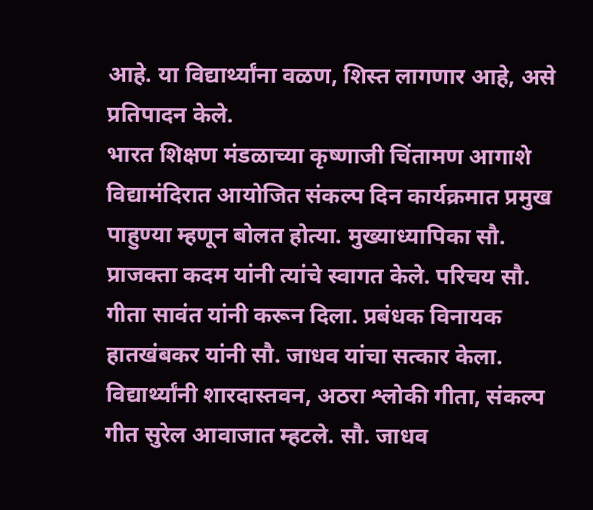आहे. या विद्यार्थ्यांना वळण, शिस्त लागणार आहे, असे प्रतिपादन केले.
भारत शिक्षण मंडळाच्या कृष्णाजी चिंतामण आगाशे विद्यामंदिरात आयोजित संकल्प दिन कार्यक्रमात प्रमुख पाहुण्या म्हणून बोलत होत्या. मुख्याध्यापिका सौ. प्राजक्ता कदम यांनी त्यांचे स्वागत केले. परिचय सौ. गीता सावंत यांनी करून दिला. प्रबंधक विनायक हातखंबकर यांनी सौ. जाधव यांचा सत्कार केला. विद्यार्थ्यांनी शारदास्तवन, अठरा श्लोकी गीता, संकल्प गीत सुरेल आवाजात म्हटले. सौ. जाधव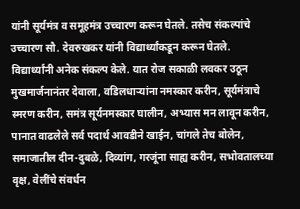यांनी सूर्यमंत्र व समूहमंत्र उच्चारण करून घेतले. तसेच संकल्पांचे उच्चारण सौ. देवरुखकर यांनी विद्यार्थ्यांकडून करून घेतले.
विद्यार्थ्यांनी अनेक संकल्प केले. यात रोज सकाळी लवकर उठून मुखमार्जनानंतर देवाला, वडिलधाऱ्यांना नमस्कार करीन, सूर्यमंत्राचे स्मरण करीन, समंत्र सूर्यनमस्कार घालीन, अभ्यास मन लावून करीन, पानात वाढलेले सर्व पदार्थ आवडीने खाईन, चांगले तेच बोलेन, समाजातील दीन-दुबळे, दिव्यांग, गरजूंना साह्य करीन, सभोवतालच्या वृक्ष, वेलींचे संवर्धन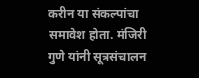करीन या संकल्पांचा समावेश होता. मंजिरी गुणे यांनी सूत्रसंचालन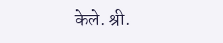केले. श्री.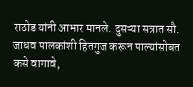राठोड यांनी आभार मानले. दुसऱ्या सत्रात सौ. जाधव पालकांशी हितगुज करून पाल्यांसोबत कसे वागावे,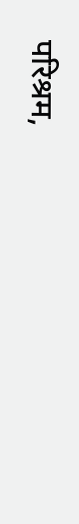परिश्रम,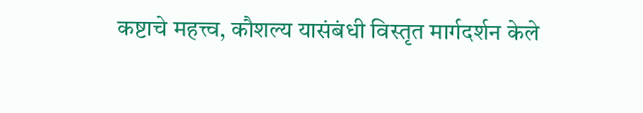कष्टाचे महत्त्व, कौशल्य यासंबंधी विस्तृत मार्गदर्शन केले